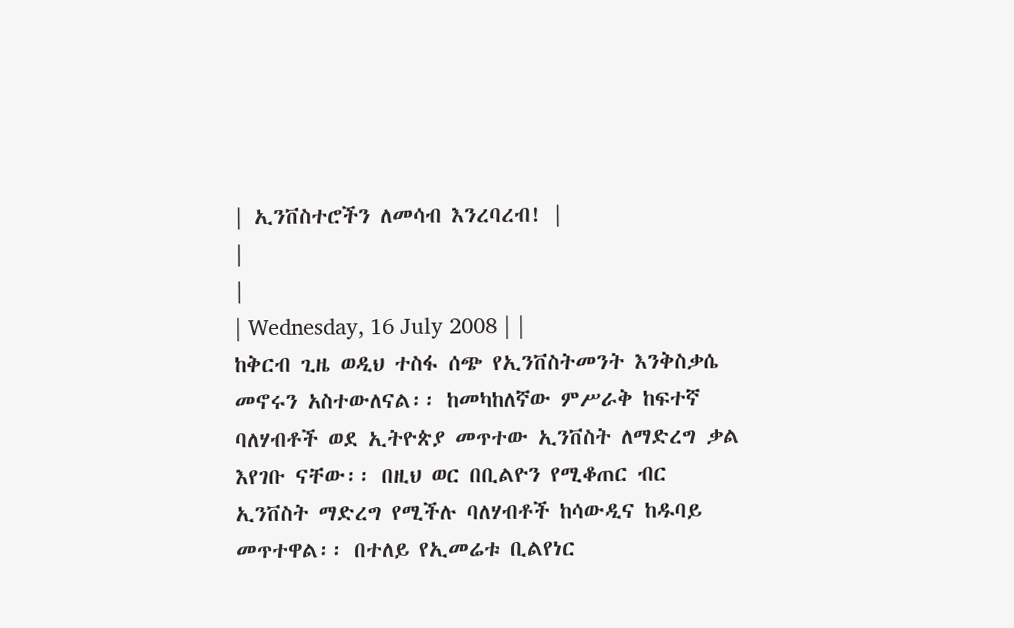| ኢንቨስተሮችን ለመሳብ እንረባረብ! |
|
|
| Wednesday, 16 July 2008 | |
ከቅርብ ጊዜ ወዲህ ተስፋ ሰጭ የኢንቨስትመንት እንቅስቃሴ መኖሩን አስተውለናል፡፡ ከመካከለኛው ምሥራቅ ከፍተኛ ባለሃብቶች ወደ ኢትዮጵያ መጥተው ኢንቨስት ለማድረግ ቃል እየገቡ ናቸው፡፡ በዚህ ወር በቢልዮን የሚቆጠር ብር ኢንቨስት ማድረግ የሚችሉ ባለሃብቶች ከሳውዲና ከዱባይ መጥተዋል፡፡ በተለይ የኢመሬቱ ቢልየነር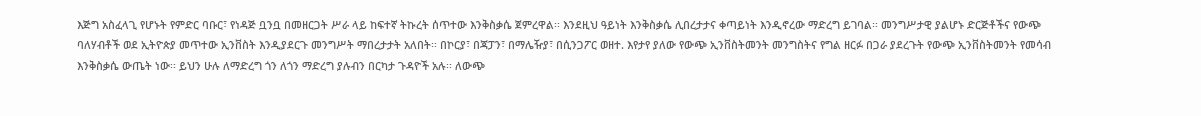እጅግ አስፈላጊ የሆኑት የምድር ባቡር፣ የነዳጅ ቧንቧ በመዘርጋት ሥራ ላይ ከፍተኛ ትኩረት ሰጥተው እንቅስቃሴ ጀምረዋል፡፡ እንደዚህ ዓይነት እንቅስቃሴ ሊበረታታና ቀጣይነት እንዲኖረው ማድረግ ይገባል፡፡ መንግሥታዊ ያልሆኑ ድርጅቶችና የውጭ ባለሃብቶች ወደ ኢትዮጵያ መጥተው ኢንቨስት እንዲያደርጉ መንግሥት ማበረታታት አለበት፡፡ በኮርያ፣ በጃፓን፣ በማሌዥያ፣ በሲንጋፖር ወዘተ. እየታየ ያለው የውጭ ኢንቨስትመንት መንግስትና የግል ዘርፉ በጋራ ያደረጉት የውጭ ኢንቨስትመንት የመሳብ እንቅስቃሴ ውጤት ነው፡፡ ይህን ሁሉ ለማድረግ ጎን ለጎን ማድረግ ያሉብን በርካታ ጉዳዮች አሉ፡፡ ለውጭ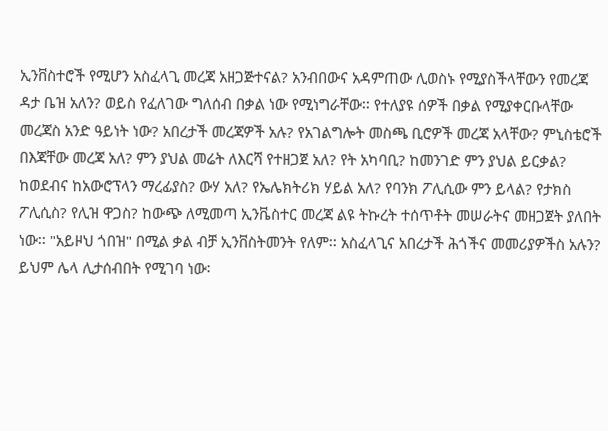ኢንቨስተሮች የሚሆን አስፈላጊ መረጃ አዘጋጅተናል? አንብበውና አዳምጠው ሊወስኑ የሚያስችላቸውን የመረጃ ዳታ ቤዝ አለን? ወይስ የፈለገው ግለሰብ በቃል ነው የሚነግራቸው፡፡ የተለያዩ ሰዎች በቃል የሚያቀርቡላቸው መረጃስ አንድ ዓይነት ነው? አበረታች መረጃዎች አሉ? የአገልግሎት መስጫ ቢሮዎች መረጃ አላቸው? ምኒስቴሮች በእጃቸው መረጃ አለ? ምን ያህል መሬት ለእርሻ የተዘጋጀ አለ? የት አካባቢ? ከመንገድ ምን ያህል ይርቃል? ከወደብና ከአውሮፕላን ማረፊያስ? ውሃ አለ? የኤሌክትሪክ ሃይል አለ? የባንክ ፖሊሲው ምን ይላል? የታክስ ፖሊሲስ? የሊዝ ዋጋስ? ከውጭ ለሚመጣ ኢንቬስተር መረጃ ልዩ ትኩረት ተሰጥቶት መሠራትና መዘጋጀት ያለበት ነው፡፡ "አይዞህ ጎበዝ" በሚል ቃል ብቻ ኢንቨስትመንት የለም፡፡ አስፈላጊና አበረታች ሕጎችና መመሪያዎችስ አሉን? ይህም ሌላ ሊታሰብበት የሚገባ ነው፡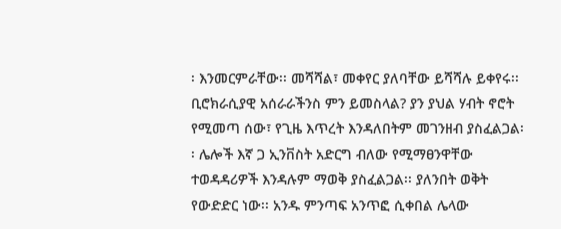፡ እንመርምራቸው፡፡ መሻሻል፣ መቀየር ያለባቸው ይሻሻሉ ይቀየሩ፡፡ ቢሮክራሲያዊ አሰራራችንስ ምን ይመስላል? ያን ያህል ሃብት ኖሮት የሚመጣ ሰው፣ የጊዜ እጥረት እንዳለበትም መገንዘብ ያስፈልጋል፡፡ ሌሎች እኛ ጋ ኢንቨስት አድርግ ብለው የሚማፀንዋቸው ተወዳዳሪዎች እንዳሉም ማወቅ ያስፈልጋል፡፡ ያለንበት ወቅት የውድድር ነው፡፡ አንዱ ምንጣፍ አንጥፎ ሲቀበል ሌላው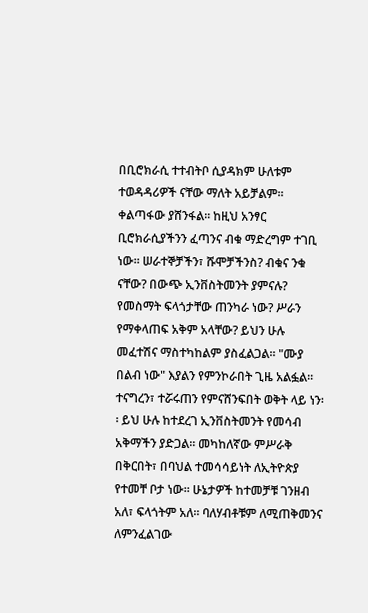በቢሮክራሲ ተተብትቦ ሲያዳክም ሁለቱም ተወዳዳሪዎች ናቸው ማለት አይቻልም፡፡ ቀልጣፋው ያሸንፋል፡፡ ከዚህ አንፃር ቢሮክራሲያችንን ፈጣንና ብቁ ማድረግም ተገቢ ነው፡፡ ሠራተኞቻችን፣ ሹሞቻችንስ? ብቁና ንቁ ናቸው? በውጭ ኢንቨስትመንት ያምናሉ? የመስማት ፍላጎታቸው ጠንካራ ነው? ሥራን የማቀላጠፍ አቅም አላቸው? ይህን ሁሉ መፈተሽና ማስተካከልም ያስፈልጋል፡፡ "ሙያ በልብ ነው" እያልን የምንኮራበት ጊዜ አልፏል፡፡ ተናግረን፣ ተሯሩጠን የምናሸንፍበት ወቅት ላይ ነን፡፡ ይህ ሁሉ ከተደረገ ኢንቨስትመንት የመሳብ አቅማችን ያድጋል፡፡ መካከለኛው ምሥራቅ በቅርበት፣ በባህል ተመሳሳይነት ለኢትዮጵያ የተመቸ ቦታ ነው፡፡ ሁኔታዎች ከተመቻቹ ገንዘብ አለ፣ ፍላጎትም አለ፡፡ ባለሃብቶቹም ለሚጠቅመንና ለምንፈልገው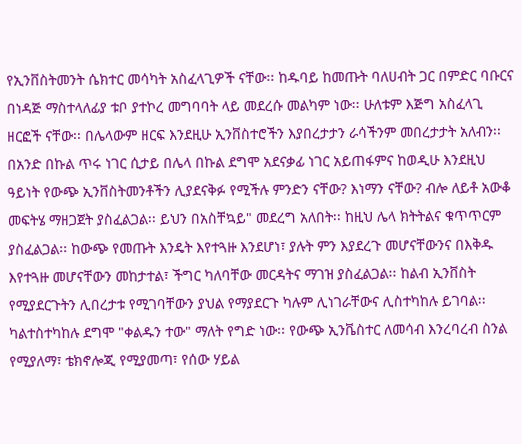የኢንቨስትመንት ሴክተር መሳካት አስፈላጊዎች ናቸው፡፡ ከዱባይ ከመጡት ባለሀብት ጋር በምድር ባቡርና በነዳጅ ማስተላለፊያ ቱቦ ያተኮረ መግባባት ላይ መደረሱ መልካም ነው፡፡ ሁለቱም እጅግ አስፈላጊ ዘርፎች ናቸው፡፡ በሌላውም ዘርፍ እንደዚሁ ኢንቨስተሮችን እያበረታታን ራሳችንም መበረታታት አለብን፡፡ በአንድ በኩል ጥሩ ነገር ሲታይ በሌላ በኩል ደግሞ አደናቃፊ ነገር አይጠፋምና ከወዲሁ እንደዚህ ዓይነት የውጭ ኢንቨስትመንቶችን ሊያደናቅፉ የሚችሉ ምንድን ናቸው? እነማን ናቸው? ብሎ ለይቶ አውቆ መፍትሄ ማዘጋጀት ያስፈልጋል፡፡ ይህን በአስቸኳይ" መደረግ አለበት፡፡ ከዚህ ሌላ ክትትልና ቁጥጥርም ያስፈልጋል፡፡ ከውጭ የመጡት እንዴት እየተጓዙ እንደሆነ፣ ያሉት ምን እያደረጉ መሆናቸውንና በእቅዱ እየተጓዙ መሆናቸውን መከታተል፣ ችግር ካለባቸው መርዳትና ማገዝ ያስፈልጋል፡፡ ከልብ ኢንቨስት የሚያደርጉትን ሊበረታቱ የሚገባቸውን ያህል የማያደርጉ ካሉም ሊነገራቸውና ሊስተካከሉ ይገባል፡፡ ካልተስተካከሉ ደግሞ "ቀልዱን ተው" ማለት የግድ ነው፡፡ የውጭ ኢንቬስተር ለመሳብ እንረባረብ ስንል የሚያለማ፣ ቴክኖሎጂ የሚያመጣ፣ የሰው ሃይል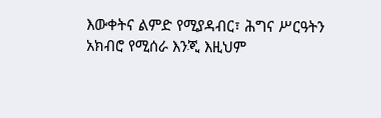እውቀትና ልምድ የሚያዳብር፣ ሕግና ሥርዓትን አክብሮ የሚሰራ እንጂ እዚህም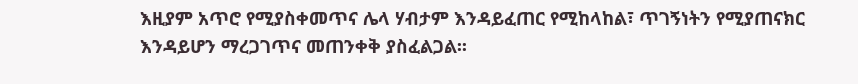እዚያም አጥሮ የሚያስቀመጥና ሌላ ሃብታም እንዳይፈጠር የሚከላከል፣ ጥገኝነትን የሚያጠናክር እንዳይሆን ማረጋገጥና መጠንቀቅ ያስፈልጋል፡፡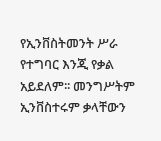የኢንቨስትመንት ሥራ የተግባር እንጂ የቃል አይደለም፡፡ መንግሥትም ኢንቨስተሩም ቃላቸውን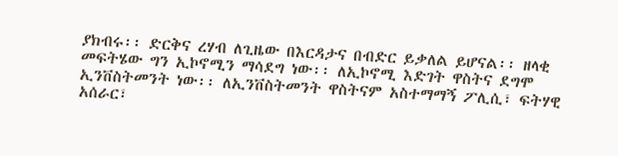ያክብሩ፡፡ ድርቅና ረሃብ ለጊዜው በእርዳታና በብድር ይቃለል ይሆናል፡፡ ዘላቂ መፍትሄው ግን ኢኮኖሚን ማሳደግ ነው፡፡ ለኢኮኖሚ እድገት ዋስትና ደግሞ ኢንቨስትመንት ነው፡፡ ለኢንቨስትመንት ዋስትናም አስተማማኝ ፖሊሲ፣ ፍትሃዊ አሰራር፣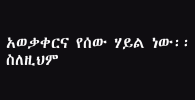አወቃቀርና የሰው ሃይል ነው፡፡ ስለዚህም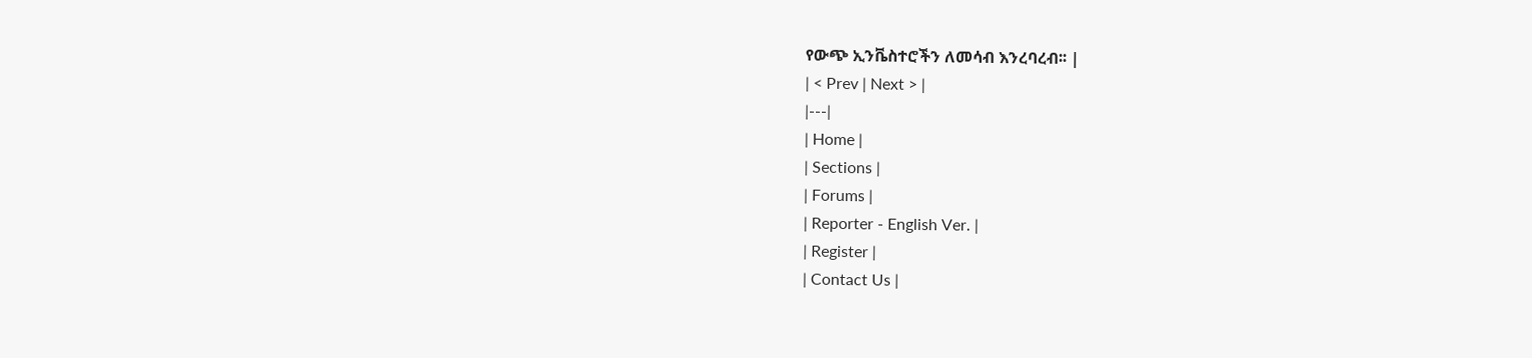የውጭ ኢንቬስተሮችን ለመሳብ እንረባረብ፡፡ |
| < Prev | Next > |
|---|
| Home |
| Sections |
| Forums |
| Reporter - English Ver. |
| Register |
| Contact Us |